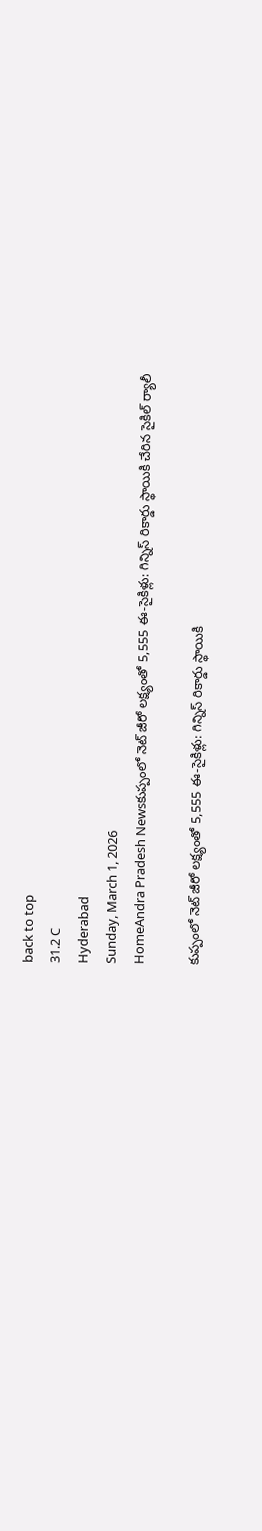back to top
31.2 C
Hyderabad
Sunday, March 1, 2026
HomeAndra Pradesh Newsకుప్పంలో నెట్ జీరో లక్ష్యంతో 5,555 ఈ-సైకిళ్లు: గిన్నిస్ రికార్డు స్థాయికి చేరిన సైకిల్ ర్యాలీ

కుప్పంలో నెట్ జీరో లక్ష్యంతో 5,555 ఈ-సైకిళ్లు: గిన్నిస్ రికార్డు స్థాయికి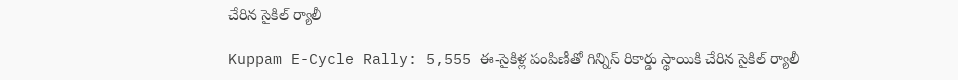చేరిన సైకిల్ ర్యాలీ

Kuppam E-Cycle Rally: 5,555 ఈ-సైకిళ్ల పంపిణీతో గిన్నిస్ రికార్డు స్థాయికి చేరిన సైకిల్ ర్యాలీ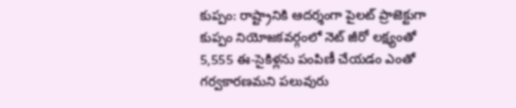కుప్పం: రాష్ట్రానికి ఆదర్శంగా పైలట్ ప్రాజెక్టుగా కుప్పం నియోజకవర్గంలో నెట్ జీరో లక్ష్యంతో 5,555 ఈ-సైకిళ్లను పంపిణీ చేయడం ఎంతో గర్వకారణమని పలువురు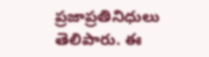ప్రజాప్రతినిధులు తెలిపారు. ఈ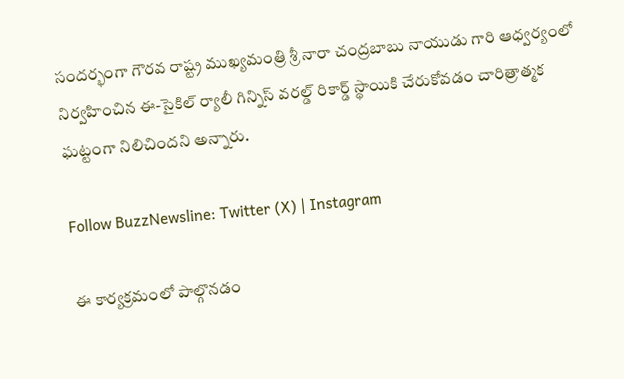సందర్భంగా గౌరవ రాష్ట్ర ముఖ్యమంత్రి శ్రీ నారా చంద్రబాబు నాయుడు గారి ఆధ్వర్యంలో నిర్వహించిన ఈ-సైకిల్ ర్యాలీ గిన్నిస్ వరల్డ్ రికార్డ్ స్థాయికి చేరుకోవడం చారిత్రాత్మక ఘట్టంగా నిలిచిందని అన్నారు.

Follow BuzzNewsline: Twitter (X) | Instagram

ఈ కార్యక్రమంలో పాల్గొనడం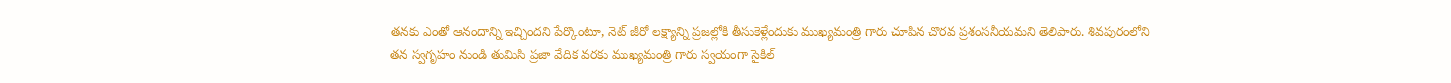తనకు ఎంతో ఆనందాన్ని ఇచ్చిందని పేర్కొంటూ, నెట్ జీరో లక్ష్యాన్ని ప్రజల్లోకి తీసుకెళ్లేందుకు ముఖ్యమంత్రి గారు చూపిన చొరవ ప్రశంసనీయమని తెలిపారు. శివపురంలోని తన స్వగృహం నుండి తుమిసి ప్రజా వేదిక వరకు ముఖ్యమంత్రి గారు స్వయంగా సైకిల్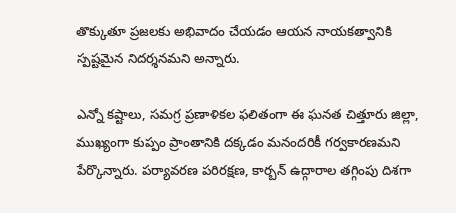తొక్కుతూ ప్రజలకు అభివాదం చేయడం ఆయన నాయకత్వానికి స్పష్టమైన నిదర్శనమని అన్నారు.

ఎన్నో కష్టాలు, సమగ్ర ప్రణాళికల ఫలితంగా ఈ ఘనత చిత్తూరు జిల్లా, ముఖ్యంగా కుప్పం ప్రాంతానికి దక్కడం మనందరికీ గర్వకారణమని పేర్కొన్నారు. పర్యావరణ పరిరక్షణ, కార్బన్ ఉద్గారాల తగ్గింపు దిశగా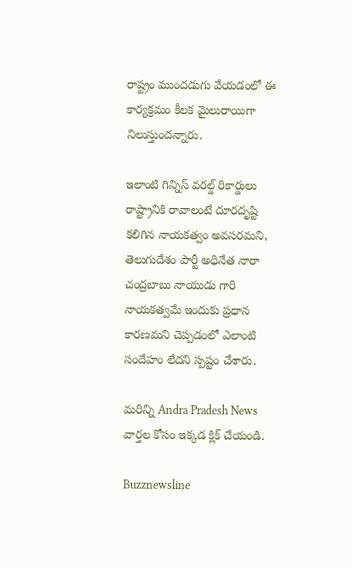రాష్ట్రం ముందడుగు వేయడంలో ఈ కార్యక్రమం కీలక మైలురాయిగా నిలుస్తుందన్నారు.

ఇలాంటి గిన్నిస్ వరల్డ్ రికార్డులు రాష్ట్రానికి రావాలంటే దూరదృష్టి కలిగిన నాయకత్వం అవసరమని, తెలుగుదేశం పార్టీ అధినేత నారా చంద్రబాబు నాయుడు గారి నాయకత్వమే ఇందుకు ప్రధాన కారణమని చెప్పడంలో ఎలాంటి సందేహం లేదని స్పష్టం చేశారు.

మరిన్ని Andra Pradesh News వార్తల కోసం ఇక్కడ క్లిక్ చేయండి.

Buzznewsline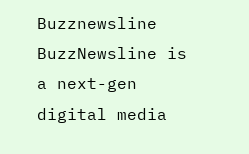Buzznewsline
BuzzNewsline is a next-gen digital media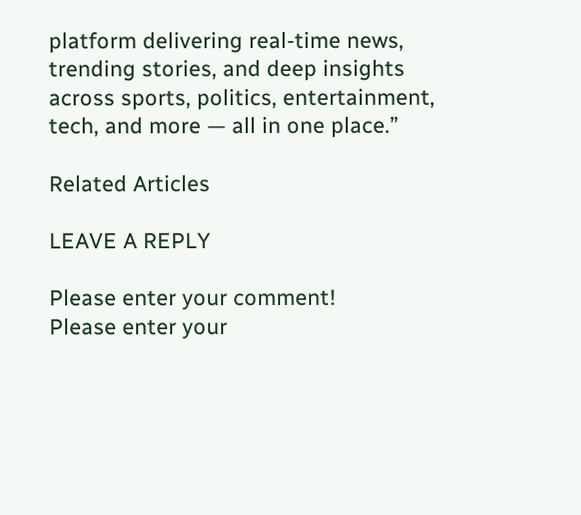platform delivering real-time news, trending stories, and deep insights across sports, politics, entertainment, tech, and more — all in one place.”

Related Articles

LEAVE A REPLY

Please enter your comment!
Please enter your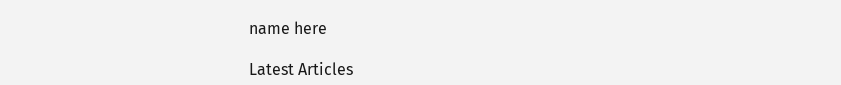name here

Latest Articles